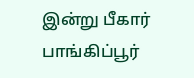இன்று பீகார் பாங்கிப்பூர்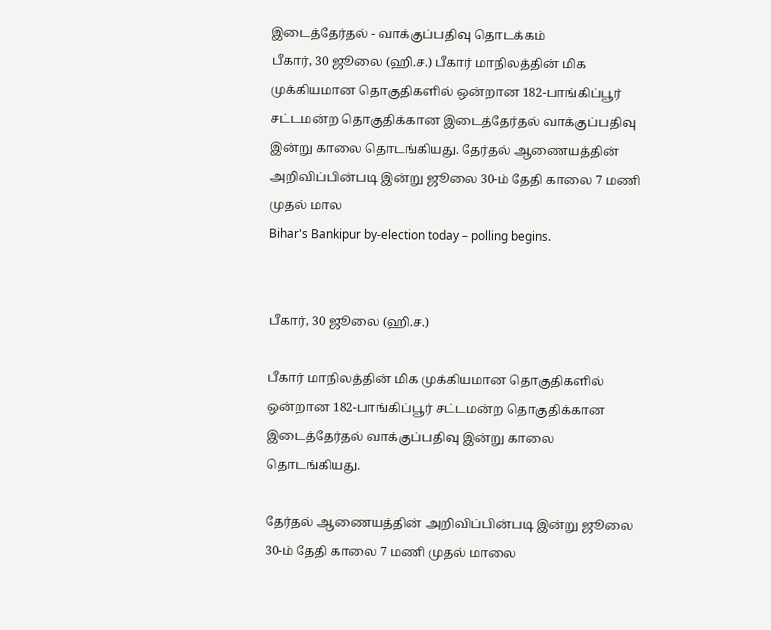இடைத்தேர்தல் - வாக்குப்பதிவு தொடக்கம்
பீகார், 30 ஜூலை (ஹி.ச.) பீகார் மாநிலத்தின் மிக முக்கியமான தொகுதிகளில் ஒன்றான 182-பாங்கிப்பூர் சட்டமன்ற தொகுதிக்கான இடைத்தேர்தல் வாக்குப்பதிவு இன்று காலை தொடங்கியது. தேர்தல் ஆணையத்தின் அறிவிப்பின்படி இன்று ஜூலை 30-ம் தேதி காலை 7 மணி முதல் மால
Bihar's Bankipur by-election today – polling begins.


பீகார், 30 ஜூலை (ஹி.ச.)

பீகார் மாநிலத்தின் மிக முக்கியமான தொகுதிகளில் ஒன்றான 182-பாங்கிப்பூர் சட்டமன்ற தொகுதிக்கான இடைத்தேர்தல் வாக்குப்பதிவு இன்று காலை தொடங்கியது.

தேர்தல் ஆணையத்தின் அறிவிப்பின்படி இன்று ஜூலை 30-ம் தேதி காலை 7 மணி முதல் மாலை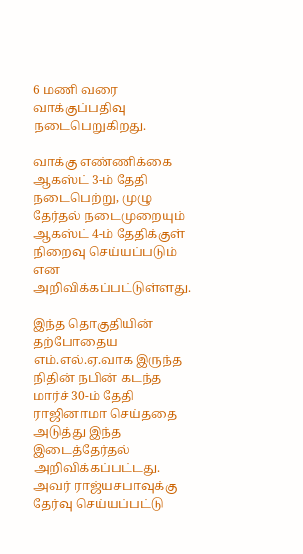6 மணி வரை வாக்குப்பதிவு நடைபெறுகிறது.

வாக்கு எண்ணிக்கை ஆகஸ்ட் 3-ம் தேதி நடைபெற்று, முழு தேர்தல் நடைமுறையும் ஆகஸ்ட் 4-ம் தேதிக்குள் நிறைவு செய்யப்படும் என அறிவிக்கப்பட்டுள்ளது.

இந்த தொகுதியின் தற்போதைய எம்.எல்.ஏ.வாக இருந்த நிதின் நபின் கடந்த மார்ச் 30-ம் தேதி ராஜினாமா செய்ததை அடுத்து இந்த இடைத்தேர்தல் அறிவிக்கப்பட்டது. அவர் ராஜ்யசபாவுக்கு தேர்வு செய்யப்பட்டு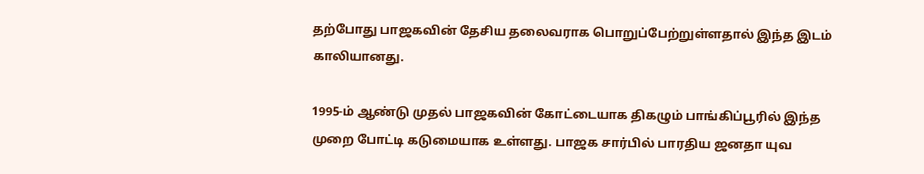தற்போது பாஜகவின் தேசிய தலைவராக பொறுப்பேற்றுள்ளதால் இந்த இடம் காலியானது.

1995-ம் ஆண்டு முதல் பாஜகவின் கோட்டையாக திகழும் பாங்கிப்பூரில் இந்த முறை போட்டி கடுமையாக உள்ளது. பாஜக சார்பில் பாரதிய ஜனதா யுவ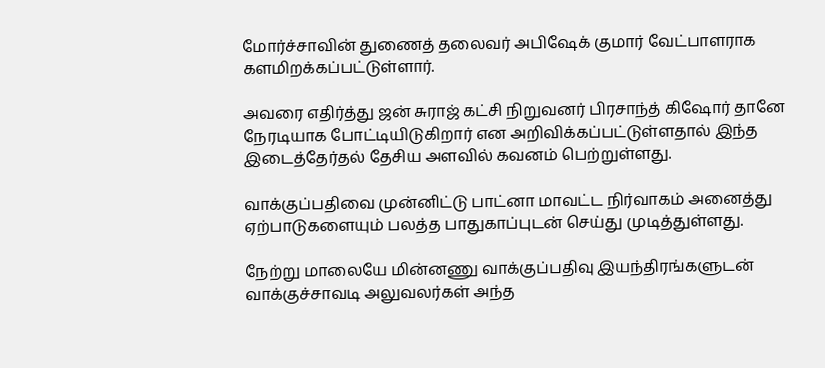மோர்ச்சாவின் துணைத் தலைவர் அபிஷேக் குமார் வேட்பாளராக களமிறக்கப்பட்டுள்ளார்.

அவரை எதிர்த்து ஜன் சுராஜ் கட்சி நிறுவனர் பிரசாந்த் கிஷோர் தானே நேரடியாக போட்டியிடுகிறார் என அறிவிக்கப்பட்டுள்ளதால் இந்த இடைத்தேர்தல் தேசிய அளவில் கவனம் பெற்றுள்ளது.

வாக்குப்பதிவை முன்னிட்டு பாட்னா மாவட்ட நிர்வாகம் அனைத்து ஏற்பாடுகளையும் பலத்த பாதுகாப்புடன் செய்து முடித்துள்ளது.

நேற்று மாலையே மின்னணு வாக்குப்பதிவு இயந்திரங்களுடன் வாக்குச்சாவடி அலுவலர்கள் அந்த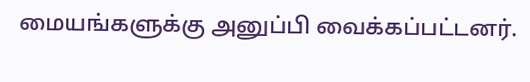மையங்களுக்கு அனுப்பி வைக்கப்பட்டனர்.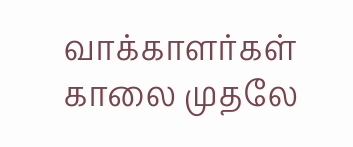வாக்காளர்கள் காலை முதலே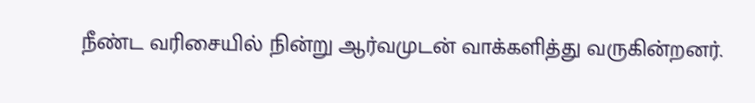நீண்ட வரிசையில் நின்று ஆர்வமுடன் வாக்களித்து வருகின்றனர்.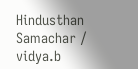Hindusthan Samachar / vidya.b